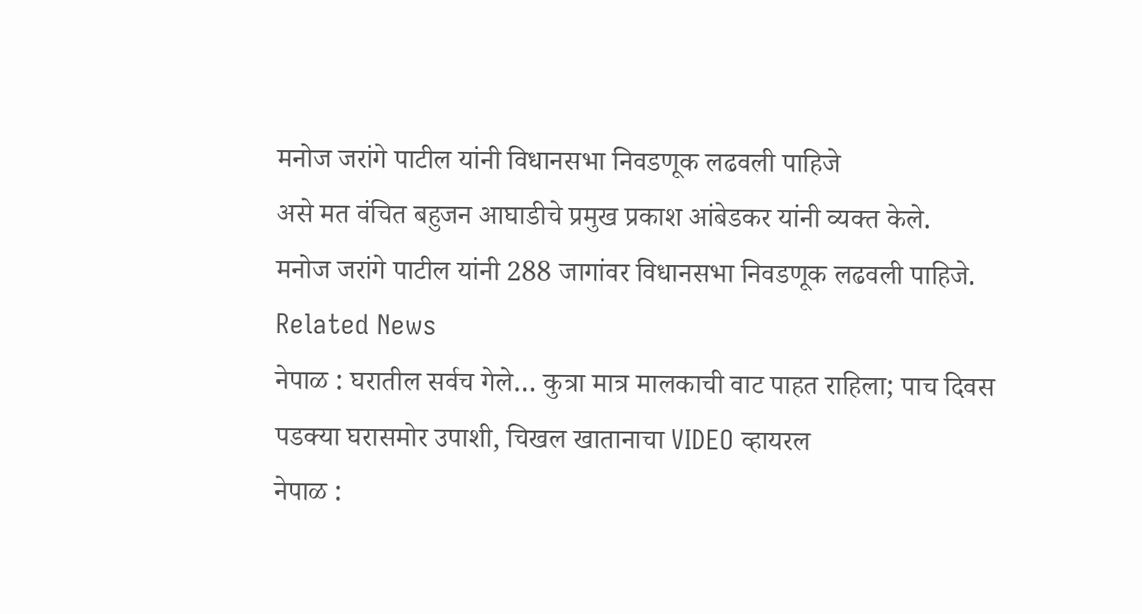मनोज जरांगे पाटील यांनी विधानसभा निवडणूक लढवली पाहिजे
असे मत वंचित बहुजन आघाडीचे प्रमुख प्रकाश आंबेडकर यांनी व्यक्त केले.
मनोज जरांगे पाटील यांनी 288 जागांवर विधानसभा निवडणूक लढवली पाहिजे.
Related News
नेपाळ : घरातील सर्वच गेले… कुत्रा मात्र मालकाची वाट पाहत राहिला; पाच दिवस पडक्या घरासमोर उपाशी, चिखल खातानाचा VIDEO व्हायरल
नेपाळ :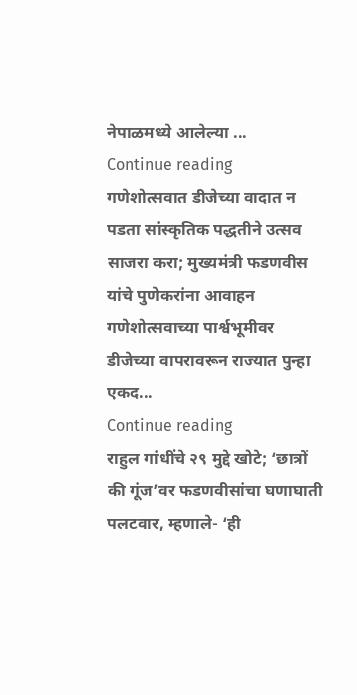नेपाळमध्ये आलेल्या ...
Continue reading
गणेशोत्सवात डीजेच्या वादात न पडता सांस्कृतिक पद्धतीने उत्सव साजरा करा; मुख्यमंत्री फडणवीस यांचे पुणेकरांना आवाहन
गणेशोत्सवाच्या पार्श्वभूमीवर डीजेच्या वापरावरून राज्यात पुन्हा एकद...
Continue reading
राहुल गांधींचे २९ मुद्दे खोटे; ‘छात्रों की गूंज’वर फडणवीसांचा घणाघाती पलटवार, म्हणाले- ‘ही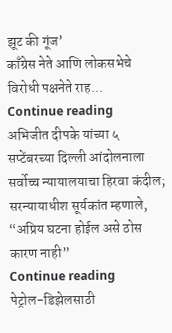झूट की गूंज’
काँग्रेस नेते आणि लोकसभेचे विरोधी पक्षनेते राह...
Continue reading
अभिजीत दीपके यांच्या ५ सप्टेंबरच्या दिल्ली आंदोलनाला सर्वोच्च न्यायालयाचा हिरवा कंदील; सरन्यायाधीश सूर्यकांत म्हणाले, “अप्रिय घटना होईल असे ठोस कारण नाही”
Continue reading
पेट्रोल-डिझेलसाठी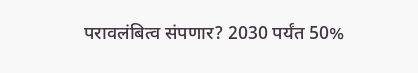परावलंबित्व संपणार? 2030 पर्यंत 50%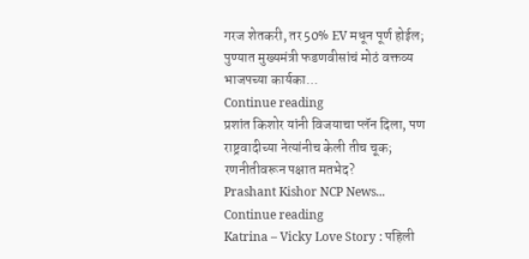गरज शेतकरी, तर 50% EV मधून पूर्ण होईल; पुण्यात मुख्यमंत्री फडणवीसांचं मोठं वक्तव्य
भाजपच्या कार्यका...
Continue reading
प्रशांत किशोर यांनी विजयाचा प्लॅन दिला, पण राष्ट्रवादीच्या नेत्यांनीच केली तीच चूक; रणनीतीवरून पक्षात मतभेद?
Prashant Kishor NCP News...
Continue reading
Katrina – Vicky Love Story : पहिली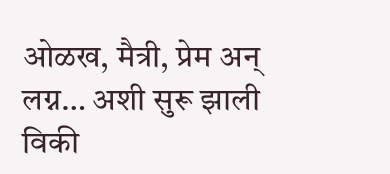ओळख, मैत्री, प्रेम अन् लग्न… अशी सुरू झाली विकी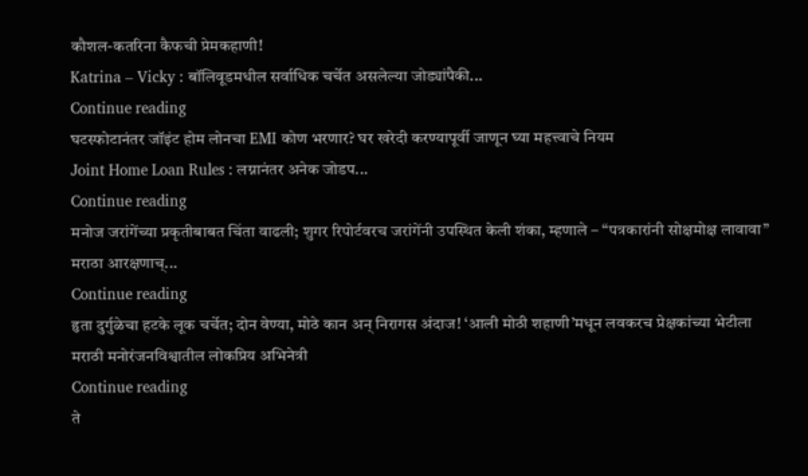कौशल-कतरिना कैफची प्रेमकहाणी!
Katrina – Vicky : बॉलिवूडमधील सर्वाधिक चर्चेत असलेल्या जोड्यांपैकी...
Continue reading
घटस्फोटानंतर जॉइंट होम लोनचा EMI कोण भरणार? घर खरेदी करण्यापूर्वी जाणून घ्या महत्त्वाचे नियम
Joint Home Loan Rules : लग्नानंतर अनेक जोडप...
Continue reading
मनोज जरांगेंच्या प्रकृतीबाबत चिंता वाढली; शुगर रिपोर्टवरच जरांगेंनी उपस्थित केली शंका, म्हणाले – “पत्रकारांनी सोक्षमोक्ष लावावा”
मराठा आरक्षणाच्...
Continue reading
हृता दुर्गुळेचा हटके लूक चर्चेत; दोन वेण्या, मोठे कान अन् निरागस अंदाज! ‘आली मोठी शहाणी’मधून लवकरच प्रेक्षकांच्या भेटीला
मराठी मनोरंजनविश्वातील लोकप्रिय अभिनेत्री
Continue reading
ते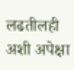लढतीलही अशी अपेक्षा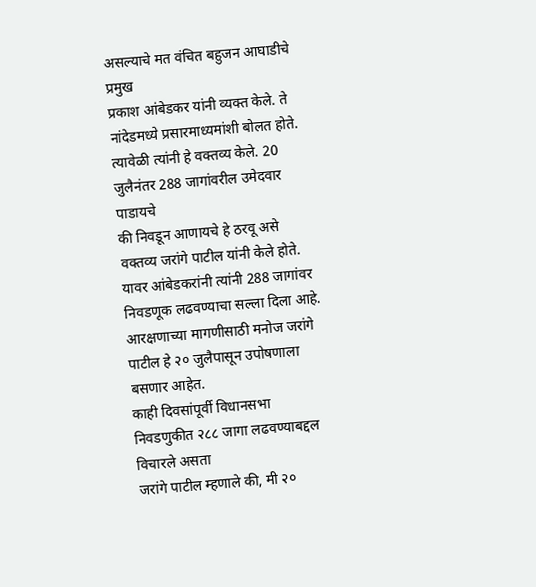असल्याचे मत वंचित बहुजन आघाडीचे प्रमुख
प्रकाश आंबेडकर यांनी व्यक्त केले. ते नांदेडमध्ये प्रसारमाध्यमांशी बोलत होते.
त्यावेळी त्यांनी हे वक्तव्य केले. 20 जुलैनंतर 288 जागांवरील उमेदवार पाडायचे
की निवडून आणायचे हे ठरवू असे वक्तव्य जरांगे पाटील यांनी केले होते.
यावर आंबेडकरांनी त्यांनी 288 जागांवर निवडणूक लढवण्याचा सल्ला दिला आहे.
आरक्षणाच्या मागणीसाठी मनोज जरांगे पाटील हे २० जुलैपासून उपोषणाला बसणार आहेत.
काही दिवसांपूर्वी विधानसभा निवडणुकीत २८८ जागा लढवण्याबद्दल विचारले असता
जरांगे पाटील म्हणाले की, मी २०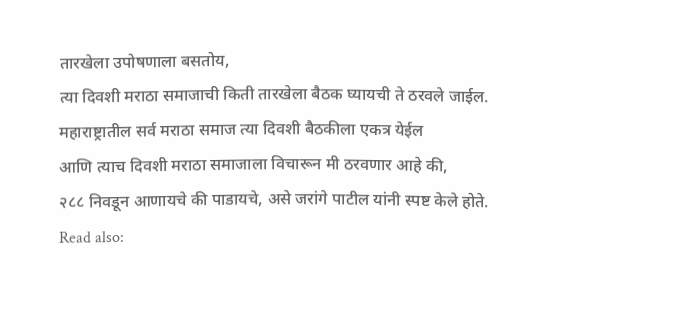तारखेला उपोषणाला बसतोय,
त्या दिवशी मराठा समाजाची किती तारखेला बैठक घ्यायची ते ठरवले जाईल.
महाराष्ट्रातील सर्व मराठा समाज त्या दिवशी बैठकीला एकत्र येईल
आणि त्याच दिवशी मराठा समाजाला विचारून मी ठरवणार आहे की,
२८८ निवडून आणायचे की पाडायचे, असे जरांगे पाटील यांनी स्पष्ट केले होते.
Read also: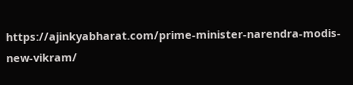https://ajinkyabharat.com/prime-minister-narendra-modis-new-vikram/